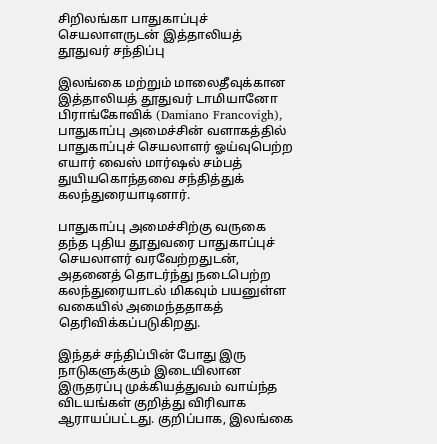சிறிலங்கா பாதுகாப்புச் செயலாளருடன் இத்தாலியத் தூதுவர் சந்திப்பு

இலங்கை மற்றும் மாலைதீவுக்கான இத்தாலியத் தூதுவர் டாமியானோ பிராங்கோவிக் (Damiano Francovigh), பாதுகாப்பு அமைச்சின் வளாகத்தில் பாதுகாப்புச் செயலாளர் ஓய்வுபெற்ற எயார் வைஸ் மார்ஷல் சம்பத் துயியகொந்தவை சந்தித்துக் கலந்துரையாடினார்.

பாதுகாப்பு அமைச்சிற்கு வருகை தந்த புதிய தூதுவரை பாதுகாப்புச் செயலாளர் வரவேற்றதுடன், அதனைத் தொடர்ந்து நடைபெற்ற கலந்துரையாடல் மிகவும் பயனுள்ள வகையில் அமைந்ததாகத் தெரிவிக்கப்படுகிறது.

இந்தச் சந்திப்பின் போது இரு நாடுகளுக்கும் இடையிலான இருதரப்பு முக்கியத்துவம் வாய்ந்த விடயங்கள் குறித்து விரிவாக ஆராயப்பட்டது. குறிப்பாக, இலங்கை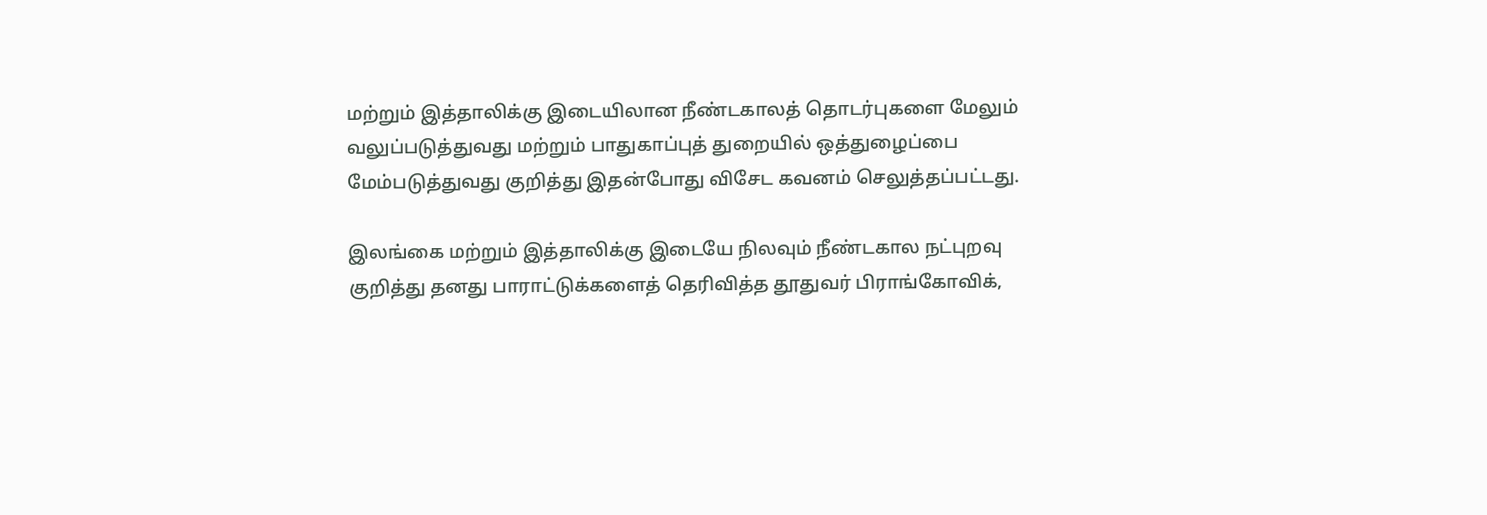மற்றும் இத்தாலிக்கு இடையிலான நீண்டகாலத் தொடர்புகளை மேலும் வலுப்படுத்துவது மற்றும் பாதுகாப்புத் துறையில் ஒத்துழைப்பை மேம்படுத்துவது குறித்து இதன்போது விசேட கவனம் செலுத்தப்பட்டது.

இலங்கை மற்றும் இத்தாலிக்கு இடையே நிலவும் நீண்டகால நட்புறவு குறித்து தனது பாராட்டுக்களைத் தெரிவித்த தூதுவர் பிராங்கோவிக்,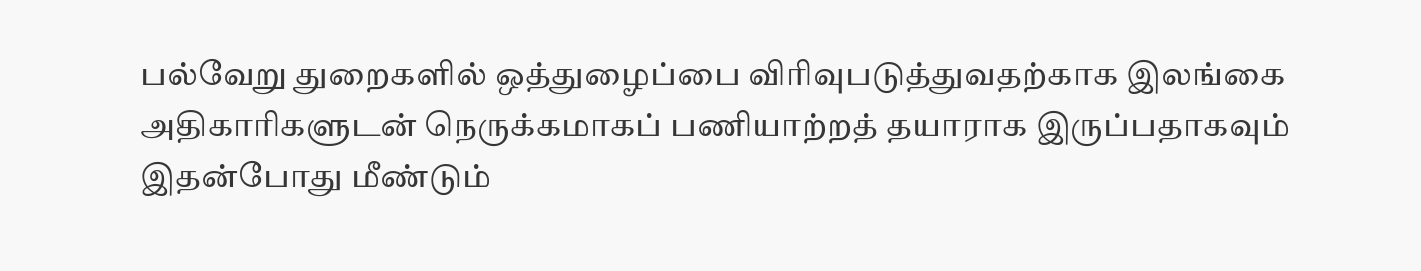பல்வேறு துறைகளில் ஒத்துழைப்பை விரிவுபடுத்துவதற்காக இலங்கை அதிகாரிகளுடன் நெருக்கமாகப் பணியாற்றத் தயாராக இருப்பதாகவும் இதன்போது மீண்டும்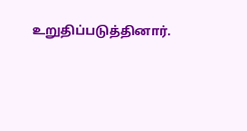உறுதிப்படுத்தினார்.